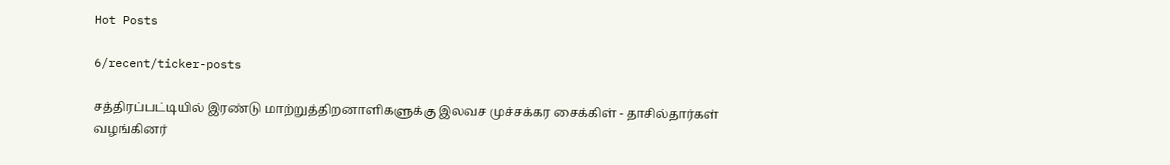Hot Posts

6/recent/ticker-posts

சத்திரப்பட்டியில் இரண்டு மாற்றுத்திறனாளிகளுக்கு இலவச முச்சக்கர சைக்கிள் - தாசில்தார்கள் வழங்கினர்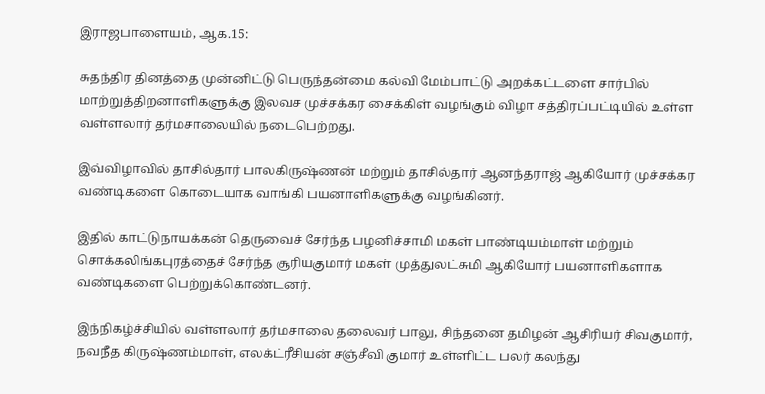இராஜபாளையம், ஆக.15:

சுதந்திர தினத்தை முன்னிட்டு பெருந்தன்மை கல்வி மேம்பாட்டு அறக்கட்டளை சார்பில் மாற்றுத்திறனாளிகளுக்கு இலவச முச்சக்கர சைக்கிள் வழங்கும் விழா சத்திரப்பட்டியில் உள்ள வள்ளலார் தர்மசாலையில் நடைபெற்றது.

இவ்விழாவில் தாசில்தார் பாலகிருஷ்ணன் மற்றும் தாசில்தார் ஆனந்தராஜ் ஆகியோர் முச்சக்கர வண்டிகளை கொடையாக வாங்கி பயனாளிகளுக்கு வழங்கினர்.

இதில் காட்டுநாயக்கன் தெருவைச் சேர்ந்த பழனிச்சாமி மகள் பாண்டியம்மாள் மற்றும் சொக்கலிங்கபுரத்தைச் சேர்ந்த சூரியகுமார் மகள் முத்துலட்சுமி ஆகியோர் பயனாளிகளாக வண்டிகளை பெற்றுக்கொண்டனர்.

இந்நிகழ்ச்சியில் வள்ளலார் தர்மசாலை தலைவர் பாலு, சிந்தனை தமிழன் ஆசிரியர் சிவகுமார், நவநீத கிருஷ்ணம்மாள், எலக்ட்ரீசியன் சஞ்சீவி குமார் உள்ளிட்ட பலர் கலந்து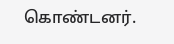கொண்டனர்.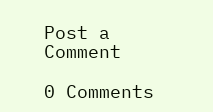Post a Comment

0 Comments